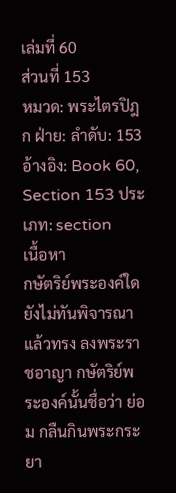เล่มที่ 60
ส่วนที่ 153
หมวด: พระไตรปิฎก ฝ่าย: ลำดับ: 153 อ้างอิง: Book 60, Section 153 ประเภท: section
เนื้อหา
กษัตริย์พระองค์ใด ยังไม่ทันพิจารณา แล้วทรง ลงพระราชอาญา กษัตริย์พระองค์นั้นชื่อว่า ย่อม กลืนกินพระกระยา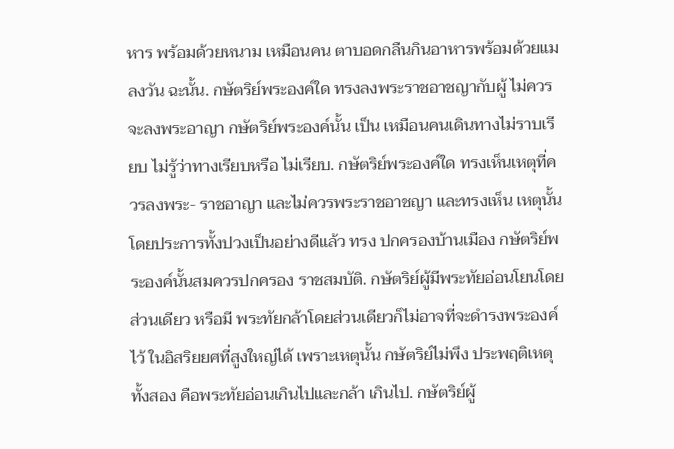หาร พร้อมด้วยหนาม เหมือนคน ตาบอดกลืนกินอาหารพร้อมด้วยแมลงวัน ฉะนั้น. กษัตริย์พระองค์ใด ทรงลงพระราชอาชญากับผู้ ไม่ควรจะลงพระอาญา กษัตริย์พระองค์นั้น เป็น เหมือนคนเดินทางไม่ราบเรียบ ไม่รู้ว่าทางเรียบหรือ ไม่เรียบ. กษัตริย์พระองค์ใด ทรงเห็นเหตุที่ควรลงพระ- ราชอาญา และไม่ควรพระราชอาชญา และทรงเห็น เหตุนั้น โดยประการทั้งปวงเป็นอย่างดีแล้ว ทรง ปกครองบ้านเมือง กษัตริย์พระองค์นั้นสมควรปกครอง ราชสมบัติ. กษัตริย์ผู้มีพระทัยอ่อนโยนโดยส่วนเดียว หรือมี พระทัยกล้าโดยส่วนเดียวก็ไม่อาจที่จะดำรงพระองค์ไว้ ในอิสริยยศที่สูงใหญ่ได้ เพราะเหตุนั้น กษัตริย์ไม่พึง ประพฤติเหตุทั้งสอง คือพระทัยอ่อนเกินไปและกล้า เกินไป. กษัตริย์ผู้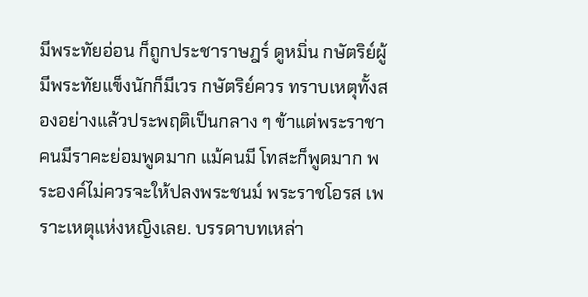มีพระทัยอ่อน ก็ถูกประชาราษฎร์ ดูหมิ่น กษัตริย์ผู้มีพระทัยแข็งนักก็มีเวร กษัตริย์ควร ทราบเหตุทั้งสองอย่างแล้วประพฤติเป็นกลาง ๆ ข้าแต่พระราชา คนมีราคะย่อมพูดมาก แม้คนมี โทสะก็พูดมาก พระองค์ไม่ควรจะให้ปลงพระชนม์ พระราชโอรส เพราะเหตุแห่งหญิงเลย. บรรดาบทเหล่า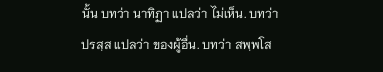นั้น บทว่า นาทิฏา แปลว่า ไม่เห็น. บทว่า ปรสฺส แปลว่า ของผู้อื่น. บทว่า สพฺพโส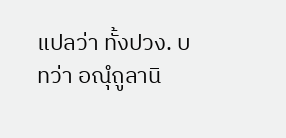แปลว่า ทั้งปวง. บทว่า อณุํถูลานิ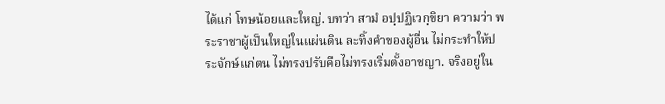ได้แก่ โทษน้อยและใหญ่. บทว่า สามํ อปฺปฏิเวกฺขิยา ความว่า พระราชาผู้เป็นใหญ่ในแผ่นดิน ละทิ้งคำของผู้อื่น ไม่กระทำให้ประจักษ์แก่ตน ไม่ทรงปรับคือไม่ทรงเริ่มตั้งอาชญา. จริงอยู่ใน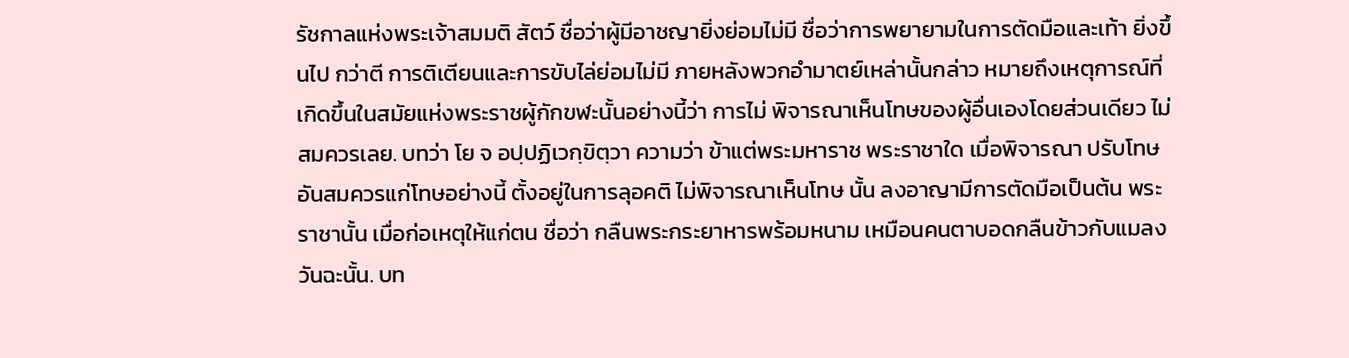รัชกาลแห่งพระเจ้าสมมติ สัตว์ ชื่อว่าผู้มีอาชญายิ่งย่อมไม่มี ชื่อว่าการพยายามในการตัดมือและเท้า ยิ่งขึ้นไป กว่าตี การติเตียนและการขับไล่ย่อมไม่มี ภายหลังพวกอำมาตย์เหล่านั้นกล่าว หมายถึงเหตุการณ์ที่เกิดขึ้นในสมัยแห่งพระราชผู้กักขฬะนั้นอย่างนี้ว่า การไม่ พิจารณาเห็นโทษของผู้อื่นเองโดยส่วนเดียว ไม่สมควรเลย. บทว่า โย จ อปฺปฏิเวกฺขิตฺวา ความว่า ข้าแต่พระมหาราช พระราชาใด เมื่อพิจารณา ปรับโทษอันสมควรแก่โทษอย่างนี้ ตั้งอยู่ในการลุอคติ ไม่พิจารณาเห็นโทษ นั้น ลงอาญามีการตัดมือเป็นต้น พระราชานั้น เมื่อก่อเหตุให้แก่ตน ชื่อว่า กลืนพระกระยาหารพร้อมหนาม เหมือนคนตาบอดกลืนข้าวกับแมลงวันฉะนั้น. บท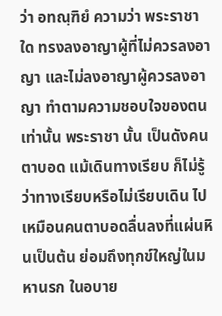ว่า อทณฺฑิยํ ความว่า พระราชาใด ทรงลงอาญาผู้ที่ไม่ควรลงอาญา และไม่ลงอาญาผู้ควรลงอาญา ทำตามความชอบใจของตนเท่านั้น พระราชา นั้น เป็นดังคนตาบอด แม้เดินทางเรียบ ก็ไม่รู้ว่าทางเรียบหรือไม่เรียบเดิน ไป เหมือนคนตาบอดลื่นลงที่แผ่นหินเป็นต้น ย่อมถึงทุกข์ใหญ่ในมหานรก ในอบาย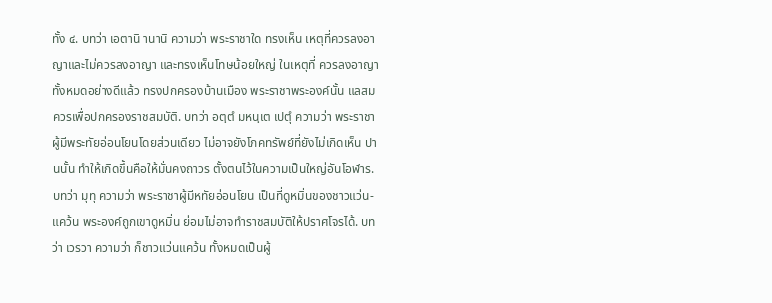ทั้ง ๔. บทว่า เอตานิ านานิ ความว่า พระราชาใด ทรงเห็น เหตุที่ควรลงอาญาและไม่ควรลงอาญา และทรงเห็นโทษน้อยใหญ่ ในเหตุที่ ควรลงอาญาทั้งหมดอย่างดีแล้ว ทรงปกครองบ้านเมือง พระราชาพระองค์นั้น แลสมควรเพื่อปกครองราชสมบัติ. บทว่า อตฺตํ มหนฺเต เปตุํ ความว่า พระราชาผู้มีพระทัยอ่อนโยนโดยส่วนเดียว ไม่อาจยังโภคทรัพย์ที่ยังไม่เกิดเห็น ปานนั้น ทำให้เกิดขึ้นคือให้มั่นคงถาวร ตั้งตนไว้ในความเป็นใหญ่อันโอฬาร. บทว่า มุทุ ความว่า พระราชาผู้มีหทัยอ่อนโยน เป็นที่ดูหมิ่นของชาวแว่น- แคว้น พระองค์ถูกเขาดูหมิ่น ย่อมไม่อาจทำราชสมบัติให้ปราศโจรได้. บทว่า เวรวา ความว่า ก็ชาวแว่นแคว้น ทั้งหมดเป็นผู้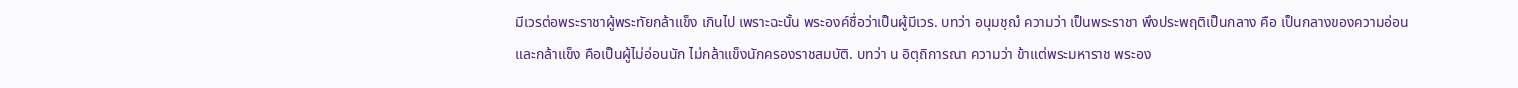มีเวรต่อพระราชาผู้พระทัยกล้าแข็ง เกินไป เพราะฉะนั้น พระองค์ชื่อว่าเป็นผู้มีเวร. บทว่า อนุมชฺฌํ ความว่า เป็นพระราชา พึงประพฤติเป็นกลาง คือ เป็นกลางของความอ่อนและกล้าแข็ง คือเป็นผู้ไม่อ่อนนัก ไม่กล้าแข็งนักครองราชสมบัติ. บทว่า น อิตฺถิการณา ความว่า ข้าแต่พระมหาราช พระอง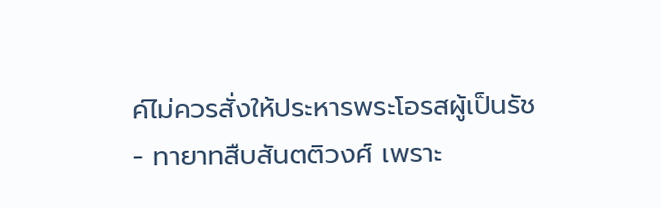ค์ไม่ควรสั่งให้ประหารพระโอรสผู้เป็นรัช- ทายาทสืบสันตติวงศ์ เพราะ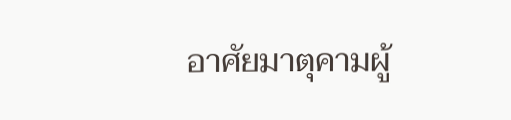อาศัยมาตุคามผู้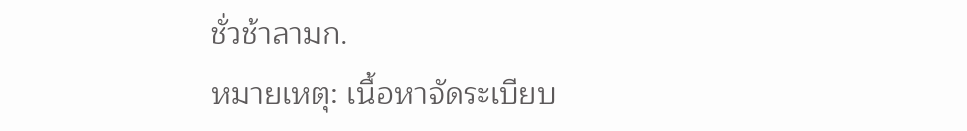ชั่วช้าลามก.
หมายเหตุ: เนื้อหาจัดระเบียบ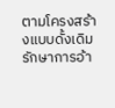ตามโครงสร้างแบบดั้งเดิม รักษาการอ้า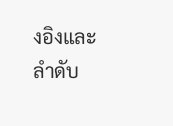งอิงและลำดับ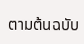ตามต้นฉบับ